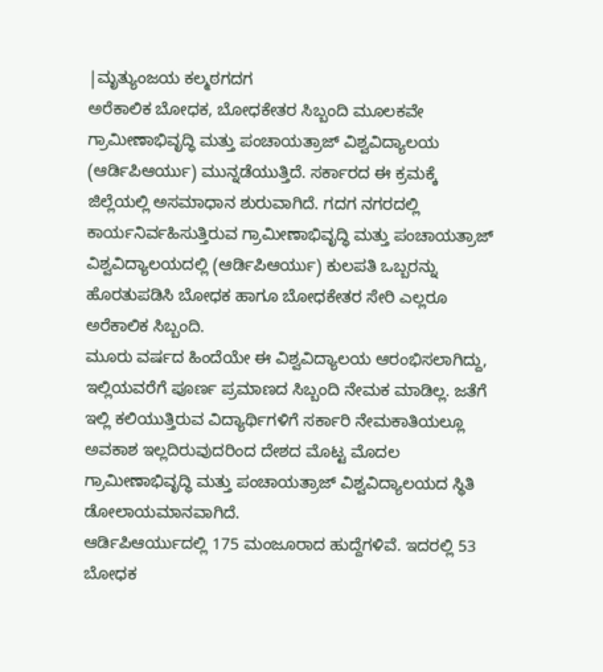|ಮೃತ್ಯುಂಜಯ ಕಲ್ಮಠಗದಗ
ಅರೆಕಾಲಿಕ ಬೋಧಕ, ಬೋಧಕೇತರ ಸಿಬ್ಬಂದಿ ಮೂಲಕವೇ ಗ್ರಾಮೀಣಾಭಿವೃದ್ಧಿ ಮತ್ತು ಪಂಚಾಯತ್ರಾಜ್ ವಿಶ್ವವಿದ್ಯಾಲಯ (ಆರ್ಡಿಪಿಆರ್ಯು) ಮುನ್ನಡೆಯುತ್ತಿದೆ. ಸರ್ಕಾರದ ಈ ಕ್ರಮಕ್ಕೆ ಜಿಲ್ಲೆಯಲ್ಲಿ ಅಸಮಾಧಾನ ಶುರುವಾಗಿದೆ. ಗದಗ ನಗರದಲ್ಲಿ ಕಾರ್ಯನಿರ್ವಹಿಸುತ್ತಿರುವ ಗ್ರಾಮೀಣಾಭಿವೃದ್ಧಿ ಮತ್ತು ಪಂಚಾಯತ್ರಾಜ್ ವಿಶ್ವವಿದ್ಯಾಲಯದಲ್ಲಿ (ಆರ್ಡಿಪಿಆರ್ಯು) ಕುಲಪತಿ ಒಬ್ಬರನ್ನು ಹೊರತುಪಡಿಸಿ ಬೋಧಕ ಹಾಗೂ ಬೋಧಕೇತರ ಸೇರಿ ಎಲ್ಲರೂ ಅರೆಕಾಲಿಕ ಸಿಬ್ಬಂದಿ.
ಮೂರು ವರ್ಷದ ಹಿಂದೆಯೇ ಈ ವಿಶ್ವವಿದ್ಯಾಲಯ ಆರಂಭಿಸಲಾಗಿದ್ದು, ಇಲ್ಲಿಯವರೆಗೆ ಪೂರ್ಣ ಪ್ರಮಾಣದ ಸಿಬ್ಬಂದಿ ನೇಮಕ ಮಾಡಿಲ್ಲ. ಜತೆಗೆ ಇಲ್ಲಿ ಕಲಿಯುತ್ತಿರುವ ವಿದ್ಯಾರ್ಥಿಗಳಿಗೆ ಸರ್ಕಾರಿ ನೇಮಕಾತಿಯಲ್ಲೂ ಅವಕಾಶ ಇಲ್ಲದಿರುವುದರಿಂದ ದೇಶದ ಮೊಟ್ಟ ಮೊದಲ ಗ್ರಾಮೀಣಾಭಿವೃದ್ಧಿ ಮತ್ತು ಪಂಚಾಯತ್ರಾಜ್ ವಿಶ್ವವಿದ್ಯಾಲಯದ ಸ್ಥಿತಿ ಡೋಲಾಯಮಾನವಾಗಿದೆ.
ಆರ್ಡಿಪಿಆರ್ಯುದಲ್ಲಿ 175 ಮಂಜೂರಾದ ಹುದ್ದೆಗಳಿವೆ. ಇದರಲ್ಲಿ 53 ಬೋಧಕ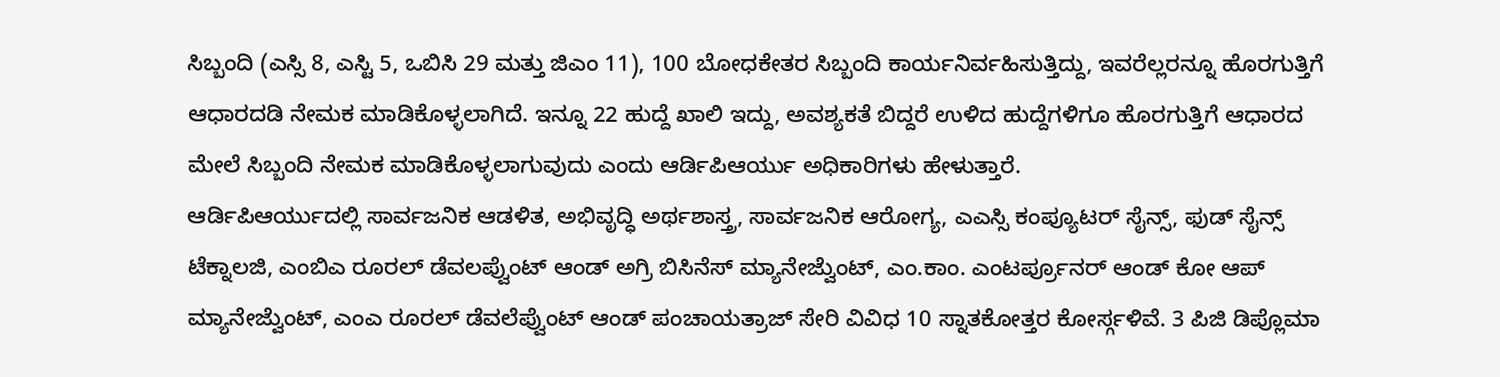ಸಿಬ್ಬಂದಿ (ಎಸ್ಸಿ 8, ಎಸ್ಟಿ 5, ಒಬಿಸಿ 29 ಮತ್ತು ಜಿಎಂ 11), 100 ಬೋಧಕೇತರ ಸಿಬ್ಬಂದಿ ಕಾರ್ಯನಿರ್ವಹಿಸುತ್ತಿದ್ದು, ಇವರೆಲ್ಲರನ್ನೂ ಹೊರಗುತ್ತಿಗೆ ಆಧಾರದಡಿ ನೇಮಕ ಮಾಡಿಕೊಳ್ಳಲಾಗಿದೆ. ಇನ್ನೂ 22 ಹುದ್ದೆ ಖಾಲಿ ಇದ್ದು, ಅವಶ್ಯಕತೆ ಬಿದ್ದರೆ ಉಳಿದ ಹುದ್ದೆಗಳಿಗೂ ಹೊರಗುತ್ತಿಗೆ ಆಧಾರದ ಮೇಲೆ ಸಿಬ್ಬಂದಿ ನೇಮಕ ಮಾಡಿಕೊಳ್ಳಲಾಗುವುದು ಎಂದು ಆರ್ಡಿಪಿಆರ್ಯು ಅಧಿಕಾರಿಗಳು ಹೇಳುತ್ತಾರೆ.
ಆರ್ಡಿಪಿಆರ್ಯುದಲ್ಲಿ ಸಾರ್ವಜನಿಕ ಆಡಳಿತ, ಅಭಿವೃದ್ಧಿ ಅರ್ಥಶಾಸ್ತ್ರ, ಸಾರ್ವಜನಿಕ ಆರೋಗ್ಯ, ಎಎಸ್ಸಿ ಕಂಪ್ಯೂಟರ್ ಸೈನ್ಸ್, ಫುಡ್ ಸೈನ್ಸ್ ಟೆಕ್ನಾಲಜಿ, ಎಂಬಿಎ ರೂರಲ್ ಡೆವಲಪ್ವೆುಂಟ್ ಆಂಡ್ ಅಗ್ರಿ ಬಿಸಿನೆಸ್ ಮ್ಯಾನೇಜ್ವೆುಂಟ್, ಎಂ.ಕಾಂ. ಎಂಟರ್ಪ್ರೂನರ್ ಆಂಡ್ ಕೋ ಆಪ್ ಮ್ಯಾನೇಜ್ವೆುಂಟ್, ಎಂಎ ರೂರಲ್ ಡೆವಲೆಪ್ವೆುಂಟ್ ಆಂಡ್ ಪಂಚಾಯತ್ರಾಜ್ ಸೇರಿ ವಿವಿಧ 10 ಸ್ನಾತಕೋತ್ತರ ಕೋರ್ಸ್ಗಳಿವೆ. 3 ಪಿಜಿ ಡಿಪ್ಲೊಮಾ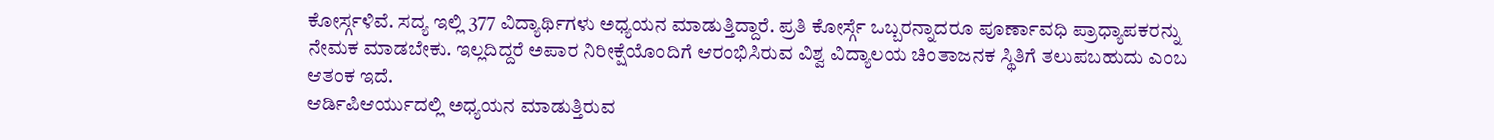ಕೋರ್ಸ್ಗಳಿವೆ. ಸದ್ಯ ಇಲ್ಲಿ 377 ವಿದ್ಯಾರ್ಥಿಗಳು ಅಧ್ಯಯನ ಮಾಡುತ್ತಿದ್ದಾರೆ. ಪ್ರತಿ ಕೋರ್ಸ್ಗೆ ಒಬ್ಬರನ್ನಾದರೂ ಪೂರ್ಣಾವಧಿ ಪ್ರಾಧ್ಯಾಪಕರನ್ನು ನೇಮಕ ಮಾಡಬೇಕು. ಇಲ್ಲದಿದ್ದರೆ ಅಪಾರ ನಿರೀಕ್ಷೆಯೊಂದಿಗೆ ಆರಂಭಿಸಿರುವ ವಿಶ್ವ ವಿದ್ಯಾಲಯ ಚಿಂತಾಜನಕ ಸ್ಥಿತಿಗೆ ತಲುಪಬಹುದು ಎಂಬ ಆತಂಕ ಇದೆ.
ಆರ್ಡಿಪಿಆರ್ಯುದಲ್ಲಿ ಅಧ್ಯಯನ ಮಾಡುತ್ತಿರುವ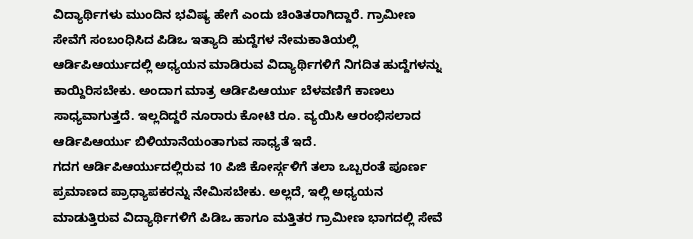ವಿದ್ಯಾರ್ಥಿಗಳು ಮುಂದಿನ ಭವಿಷ್ಯ ಹೇಗೆ ಎಂದು ಚಿಂತಿತರಾಗಿದ್ದಾರೆ. ಗ್ರಾಮೀಣ ಸೇವೆಗೆ ಸಂಬಂಧಿಸಿದ ಪಿಡಿಒ ಇತ್ಯಾದಿ ಹುದ್ದೆಗಳ ನೇಮಕಾತಿಯಲ್ಲಿ ಆರ್ಡಿಪಿಆರ್ಯುದಲ್ಲಿ ಅಧ್ಯಯನ ಮಾಡಿರುವ ವಿದ್ಯಾರ್ಥಿಗಳಿಗೆ ನಿಗದಿತ ಹುದ್ದೆಗಳನ್ನು ಕಾಯ್ದಿರಿಸಬೇಕು. ಅಂದಾಗ ಮಾತ್ರ ಆರ್ಡಿಪಿಆರ್ಯು ಬೆಳವಣಿಗೆ ಕಾಣಲು ಸಾಧ್ಯವಾಗುತ್ತದೆ. ಇಲ್ಲದಿದ್ದರೆ ನೂರಾರು ಕೋಟಿ ರೂ. ವ್ಯಯಿಸಿ ಆರಂಭಿಸಲಾದ ಆರ್ಡಿಪಿಆರ್ಯು ಬಿಳಿಯಾನೆಯಂತಾಗುವ ಸಾಧ್ಯತೆ ಇದೆ.
ಗದಗ ಆರ್ಡಿಪಿಆರ್ಯುದಲ್ಲಿರುವ 10 ಪಿಜಿ ಕೋರ್ಸ್ಗಳಿಗೆ ತಲಾ ಒಬ್ಬರಂತೆ ಪೂರ್ಣ ಪ್ರಮಾಣದ ಪ್ರಾಧ್ಯಾಪಕರನ್ನು ನೇಮಿಸಬೇಕು. ಅಲ್ಲದೆ, ಇಲ್ಲಿ ಅಧ್ಯಯನ ಮಾಡುತ್ತಿರುವ ವಿದ್ಯಾರ್ಥಿಗಳಿಗೆ ಪಿಡಿಒ ಹಾಗೂ ಮತ್ತಿತರ ಗ್ರಾಮೀಣ ಭಾಗದಲ್ಲಿ ಸೇವೆ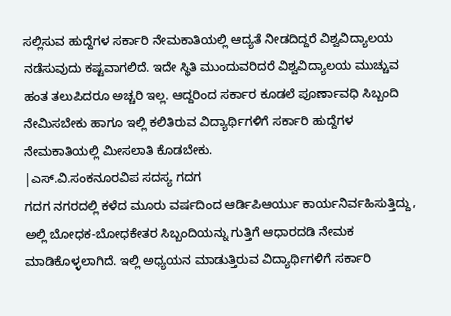ಸಲ್ಲಿಸುವ ಹುದ್ದೆಗಳ ಸರ್ಕಾರಿ ನೇಮಕಾತಿಯಲ್ಲಿ ಆದ್ಯತೆ ನೀಡದಿದ್ದರೆ ವಿಶ್ವವಿದ್ಯಾಲಯ ನಡೆಸುವುದು ಕಷ್ಟವಾಗಲಿದೆ. ಇದೇ ಸ್ಥಿತಿ ಮುಂದುವರಿದರೆ ವಿಶ್ವವಿದ್ಯಾಲಯ ಮುಚ್ಚುವ ಹಂತ ತಲುಪಿದರೂ ಅಚ್ಚರಿ ಇಲ್ಲ. ಆದ್ದರಿಂದ ಸರ್ಕಾರ ಕೂಡಲೆ ಪೂರ್ಣಾವಧಿ ಸಿಬ್ಬಂದಿ ನೇಮಿಸಬೇಕು ಹಾಗೂ ಇಲ್ಲಿ ಕಲಿತಿರುವ ವಿದ್ಯಾರ್ಥಿಗಳಿಗೆ ಸರ್ಕಾರಿ ಹುದ್ದೆಗಳ ನೇಮಕಾತಿಯಲ್ಲಿ ಮೀಸಲಾತಿ ಕೊಡಬೇಕು.
|ಎಸ್.ವಿ.ಸಂಕನೂರವಿಪ ಸದಸ್ಯ ಗದಗ
ಗದಗ ನಗರದಲ್ಲಿ ಕಳೆದ ಮೂರು ವರ್ಷದಿಂದ ಆರ್ಡಿಪಿಆರ್ಯು ಕಾರ್ಯನಿರ್ವಹಿಸುತ್ತಿದ್ದು, ಅಲ್ಲಿ ಬೋಧಕ-ಬೋಧಕೇತರ ಸಿಬ್ಬಂದಿಯನ್ನು ಗುತ್ತಿಗೆ ಆಧಾರದಡಿ ನೇಮಕ ಮಾಡಿಕೊಳ್ಳಲಾಗಿದೆ. ಇಲ್ಲಿ ಅಧ್ಯಯನ ಮಾಡುತ್ತಿರುವ ವಿದ್ಯಾರ್ಥಿಗಳಿಗೆ ಸರ್ಕಾರಿ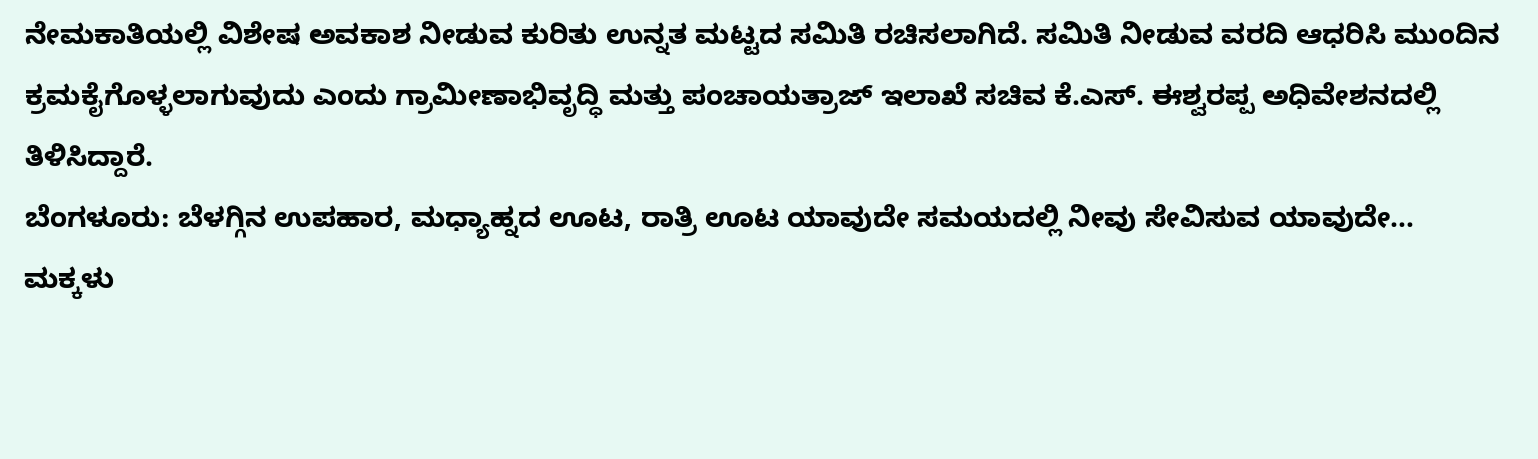ನೇಮಕಾತಿಯಲ್ಲಿ ವಿಶೇಷ ಅವಕಾಶ ನೀಡುವ ಕುರಿತು ಉನ್ನತ ಮಟ್ಟದ ಸಮಿತಿ ರಚಿಸಲಾಗಿದೆ. ಸಮಿತಿ ನೀಡುವ ವರದಿ ಆಧರಿಸಿ ಮುಂದಿನ ಕ್ರಮಕೈಗೊಳ್ಳಲಾಗುವುದು ಎಂದು ಗ್ರಾಮೀಣಾಭಿವೃದ್ಧಿ ಮತ್ತು ಪಂಚಾಯತ್ರಾಜ್ ಇಲಾಖೆ ಸಚಿವ ಕೆ.ಎಸ್. ಈಶ್ವರಪ್ಪ ಅಧಿವೇಶನದಲ್ಲಿ ತಿಳಿಸಿದ್ದಾರೆ.
ಬೆಂಗಳೂರು: ಬೆಳಗ್ಗಿನ ಉಪಹಾರ, ಮಧ್ಯಾಹ್ನದ ಊಟ, ರಾತ್ರಿ ಊಟ ಯಾವುದೇ ಸಮಯದಲ್ಲಿ ನೀವು ಸೇವಿಸುವ ಯಾವುದೇ…
ಮಕ್ಕಳು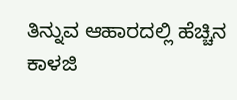ತಿನ್ನುವ ಆಹಾರದಲ್ಲಿ ಹೆಚ್ಚಿನ ಕಾಳಜಿ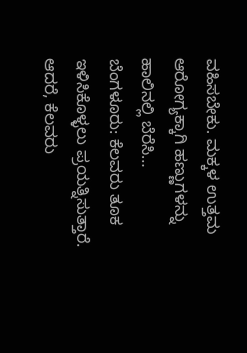ವಹಿಸಬೇಕು. ಮಕ್ಕಳ ಉತ್ತಮ ಆರೋಗ್ಯಕ್ಕಾಗಿ ಹಣ್ಣುಗಳನ್ನು ಹಾಲಿನಲ್ಲಿ ಬೆರೆಸಿ…
ಬೆಂಗಳೂರು: ಕೆಲವರು ತೂಕ ಇಳಿಸಿಕೊಳ್ಳಲು ಪ್ರಯತ್ನಿಸುತ್ತಾರೆ. ಆದರೆ, ಕೆಲವರು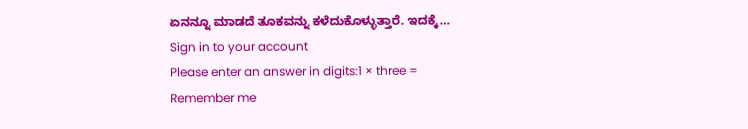ಏನನ್ನೂ ಮಾಡದೆ ತೂಕವನ್ನು ಕಳೆದುಕೊಳ್ಳುತ್ತಾರೆ. ಇದಕ್ಕೆ…
Sign in to your account
Please enter an answer in digits:1 × three =
Remember me